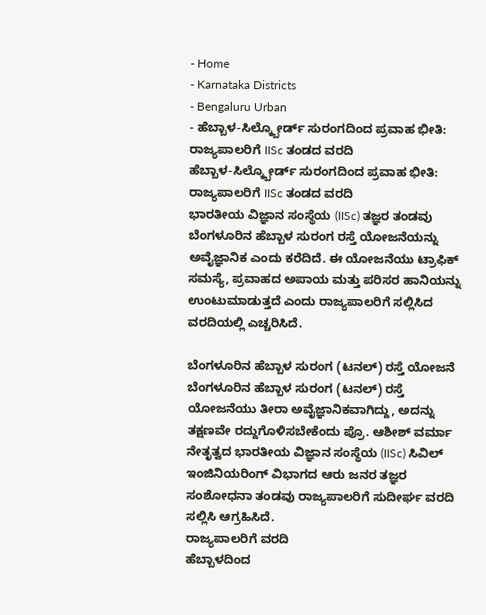- Home
- Karnataka Districts
- Bengaluru Urban
- ಹೆಬ್ಬಾಳ-ಸಿಲ್ಕ್ಬೋರ್ಡ್ ಸುರಂಗದಿಂದ ಪ್ರವಾಹ ಭೀತಿ: ರಾಜ್ಯಪಾಲರಿಗೆ IISc ತಂಡದ ವರದಿ
ಹೆಬ್ಬಾಳ-ಸಿಲ್ಕ್ಬೋರ್ಡ್ ಸುರಂಗದಿಂದ ಪ್ರವಾಹ ಭೀತಿ: ರಾಜ್ಯಪಾಲರಿಗೆ IISc ತಂಡದ ವರದಿ
ಭಾರತೀಯ ವಿಜ್ಞಾನ ಸಂಸ್ಥೆಯ (IISc) ತಜ್ಞರ ತಂಡವು ಬೆಂಗಳೂರಿನ ಹೆಬ್ಬಾಳ ಸುರಂಗ ರಸ್ತೆ ಯೋಜನೆಯನ್ನು ಅವೈಜ್ಞಾನಿಕ ಎಂದು ಕರೆದಿದೆ. ಈ ಯೋಜನೆಯು ಟ್ರಾಫಿಕ್ ಸಮಸ್ಯೆ, ಪ್ರವಾಹದ ಅಪಾಯ ಮತ್ತು ಪರಿಸರ ಹಾನಿಯನ್ನು ಉಂಟುಮಾಡುತ್ತದೆ ಎಂದು ರಾಜ್ಯಪಾಲರಿಗೆ ಸಲ್ಲಿಸಿದ ವರದಿಯಲ್ಲಿ ಎಚ್ಚರಿಸಿದೆ.

ಬೆಂಗಳೂರಿನ ಹೆಬ್ಬಾಳ ಸುರಂಗ (ಟನಲ್) ರಸ್ತೆ ಯೋಜನೆ
ಬೆಂಗಳೂರಿನ ಹೆಬ್ಬಾಳ ಸುರಂಗ (ಟನಲ್) ರಸ್ತೆ ಯೋಜನೆಯು ತೀರಾ ಅವೈಜ್ಞಾನಿಕವಾಗಿದ್ದು, ಅದನ್ನು ತಕ್ಷಣವೇ ರದ್ದುಗೊಳಿಸಬೇಕೆಂದು ಪ್ರೊ. ಆಶೀಶ್ ವರ್ಮಾ ನೇತೃತ್ವದ ಭಾರತೀಯ ವಿಜ್ಞಾನ ಸಂಸ್ಥೆಯ (IISc) ಸಿವಿಲ್ ಇಂಜಿನಿಯರಿಂಗ್ ವಿಭಾಗದ ಆರು ಜನರ ತಜ್ಞರ ಸಂಶೋಧನಾ ತಂಡವು ರಾಜ್ಯಪಾಲರಿಗೆ ಸುದೀರ್ಘ ವರದಿ ಸಲ್ಲಿಸಿ ಆಗ್ರಹಿಸಿದೆ.
ರಾಜ್ಯಪಾಲರಿಗೆ ವರದಿ
ಹೆಬ್ಬಾಳದಿಂದ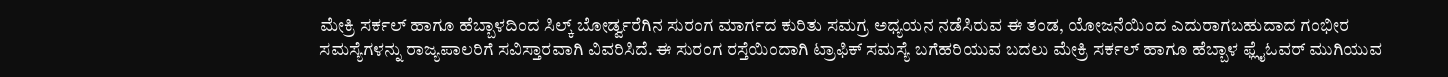ಮೇಕ್ರಿ ಸರ್ಕಲ್ ಹಾಗೂ ಹೆಬ್ಬಾಳದಿಂದ ಸಿಲ್ಕ್ ಬೋರ್ಡ್ವರೆಗಿನ ಸುರಂಗ ಮಾರ್ಗದ ಕುರಿತು ಸಮಗ್ರ ಅಧ್ಯಯನ ನಡೆಸಿರುವ ಈ ತಂಡ, ಯೋಜನೆಯಿಂದ ಎದುರಾಗಬಹುದಾದ ಗಂಭೀರ ಸಮಸ್ಯೆಗಳನ್ನು ರಾಜ್ಯಪಾಲರಿಗೆ ಸವಿಸ್ತಾರವಾಗಿ ವಿವರಿಸಿದೆ. ಈ ಸುರಂಗ ರಸ್ತೆಯಿಂದಾಗಿ ಟ್ರಾಫಿಕ್ ಸಮಸ್ಯೆ ಬಗೆಹರಿಯುವ ಬದಲು ಮೇಕ್ರಿ ಸರ್ಕಲ್ ಹಾಗೂ ಹೆಬ್ಬಾಳ ಫ್ಲೈಓವರ್ ಮುಗಿಯುವ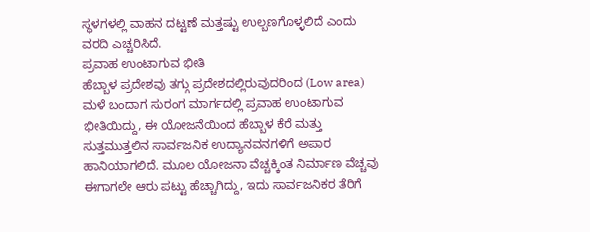ಸ್ಥಳಗಳಲ್ಲಿ ವಾಹನ ದಟ್ಟಣೆ ಮತ್ತಷ್ಟು ಉಲ್ಬಣಗೊಳ್ಳಲಿದೆ ಎಂದು ವರದಿ ಎಚ್ಚರಿಸಿದೆ.
ಪ್ರವಾಹ ಉಂಟಾಗುವ ಭೀತಿ
ಹೆಬ್ಬಾಳ ಪ್ರದೇಶವು ತಗ್ಗು ಪ್ರದೇಶದಲ್ಲಿರುವುದರಿಂದ (Low area) ಮಳೆ ಬಂದಾಗ ಸುರಂಗ ಮಾರ್ಗದಲ್ಲಿ ಪ್ರವಾಹ ಉಂಟಾಗುವ ಭೀತಿಯಿದ್ದು, ಈ ಯೋಜನೆಯಿಂದ ಹೆಬ್ಬಾಳ ಕೆರೆ ಮತ್ತು ಸುತ್ತಮುತ್ತಲಿನ ಸಾರ್ವಜನಿಕ ಉದ್ಯಾನವನಗಳಿಗೆ ಅಪಾರ ಹಾನಿಯಾಗಲಿದೆ. ಮೂಲ ಯೋಜನಾ ವೆಚ್ಚಕ್ಕಿಂತ ನಿರ್ಮಾಣ ವೆಚ್ಚವು ಈಗಾಗಲೇ ಆರು ಪಟ್ಟು ಹೆಚ್ಚಾಗಿದ್ದು, ಇದು ಸಾರ್ವಜನಿಕರ ತೆರಿಗೆ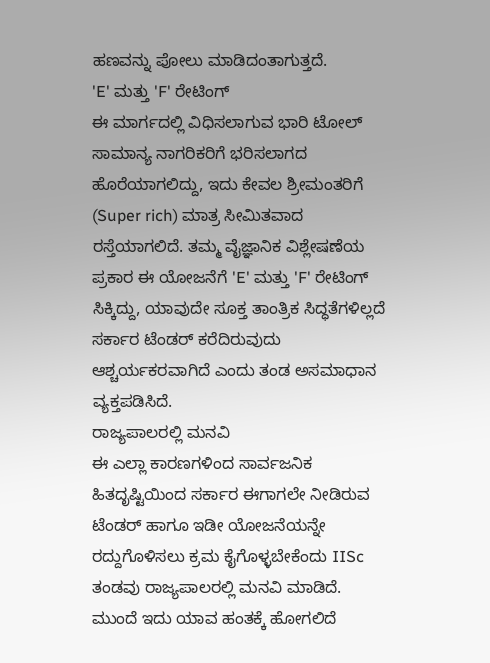ಹಣವನ್ನು ಪೋಲು ಮಾಡಿದಂತಾಗುತ್ತದೆ.
'E' ಮತ್ತು 'F' ರೇಟಿಂಗ್
ಈ ಮಾರ್ಗದಲ್ಲಿ ವಿಧಿಸಲಾಗುವ ಭಾರಿ ಟೋಲ್ ಸಾಮಾನ್ಯ ನಾಗರಿಕರಿಗೆ ಭರಿಸಲಾಗದ ಹೊರೆಯಾಗಲಿದ್ದು, ಇದು ಕೇವಲ ಶ್ರೀಮಂತರಿಗೆ (Super rich) ಮಾತ್ರ ಸೀಮಿತವಾದ ರಸ್ತೆಯಾಗಲಿದೆ. ತಮ್ಮ ವೈಜ್ಞಾನಿಕ ವಿಶ್ಲೇಷಣೆಯ ಪ್ರಕಾರ ಈ ಯೋಜನೆಗೆ 'E' ಮತ್ತು 'F' ರೇಟಿಂಗ್ ಸಿಕ್ಕಿದ್ದು, ಯಾವುದೇ ಸೂಕ್ತ ತಾಂತ್ರಿಕ ಸಿದ್ಧತೆಗಳಿಲ್ಲದೆ ಸರ್ಕಾರ ಟೆಂಡರ್ ಕರೆದಿರುವುದು ಆಶ್ಚರ್ಯಕರವಾಗಿದೆ ಎಂದು ತಂಡ ಅಸಮಾಧಾನ ವ್ಯಕ್ತಪಡಿಸಿದೆ.
ರಾಜ್ಯಪಾಲರಲ್ಲಿ ಮನವಿ
ಈ ಎಲ್ಲಾ ಕಾರಣಗಳಿಂದ ಸಾರ್ವಜನಿಕ ಹಿತದೃಷ್ಟಿಯಿಂದ ಸರ್ಕಾರ ಈಗಾಗಲೇ ನೀಡಿರುವ ಟೆಂಡರ್ ಹಾಗೂ ಇಡೀ ಯೋಜನೆಯನ್ನೇ ರದ್ದುಗೊಳಿಸಲು ಕ್ರಮ ಕೈಗೊಳ್ಳಬೇಕೆಂದು IISc ತಂಡವು ರಾಜ್ಯಪಾಲರಲ್ಲಿ ಮನವಿ ಮಾಡಿದೆ. ಮುಂದೆ ಇದು ಯಾವ ಹಂತಕ್ಕೆ ಹೋಗಲಿದೆ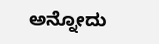ಅನ್ನೋದು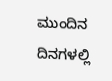ಮುಂದಿನ ದಿನಗಳಲ್ಲಿ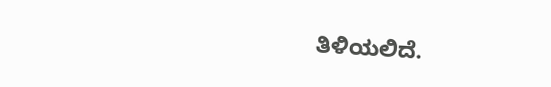ತಿಳಿಯಲಿದೆ.